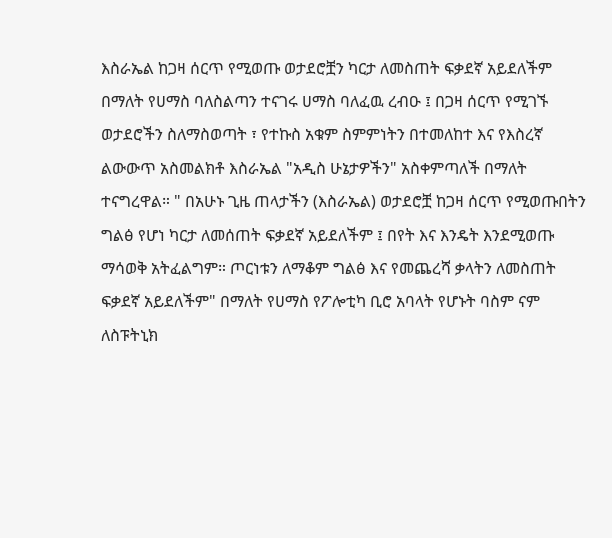እስራኤል ከጋዛ ሰርጥ የሚወጡ ወታደሮቿን ካርታ ለመስጠት ፍቃደኛ አይደለችም በማለት የሀማስ ባለስልጣን ተናገሩ ሀማስ ባለፈዉ ረብዑ ፤ በጋዛ ሰርጥ የሚገኙ ወታደሮችን ስለማስወጣት ፣ የተኩስ አቁም ስምምነትን በተመለከተ እና የእስረኛ ልውውጥ አስመልክቶ እስራኤል "አዲስ ሁኔታዎችን" አስቀምጣለች በማለት ተናግረዋል። " በአሁኑ ጊዜ ጠላታችን (እስራኤል) ወታደሮቿ ከጋዛ ሰርጥ የሚወጡበትን ግልፅ የሆነ ካርታ ለመሰጠት ፍቃደኛ አይደለችም ፤ በየት እና እንዴት እንደሚወጡ ማሳወቅ አትፈልግም። ጦርነቱን ለማቆም ግልፅ እና የመጨረሻ ቃላትን ለመስጠት ፍቃደኛ አይደለችም" በማለት የሀማስ የፖሎቲካ ቢሮ አባላት የሆኑት ባስም ናም ለስፑትኒክ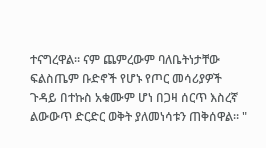ተናግረዋል። ናም ጨምረውም ባለቤትነታቸው ፍልስጤም ቡድኖች የሆኑ የጦር መሳሪያዎች ጉዳይ በተኩስ አቁሙም ሆነ በጋዛ ሰርጥ እስረኛ ልውውጥ ድርድር ወቅት ያለመነሳቱን ጠቅሰዋል። "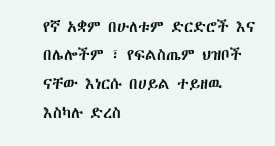የኛ አቋም በሁለቱም ድርድሮች እና በሌሎችም ፣ የፍልስጤም ህዝቦች ናቸው እነርሱ በሀይል ተይዘዉ እስካሉ ድረስ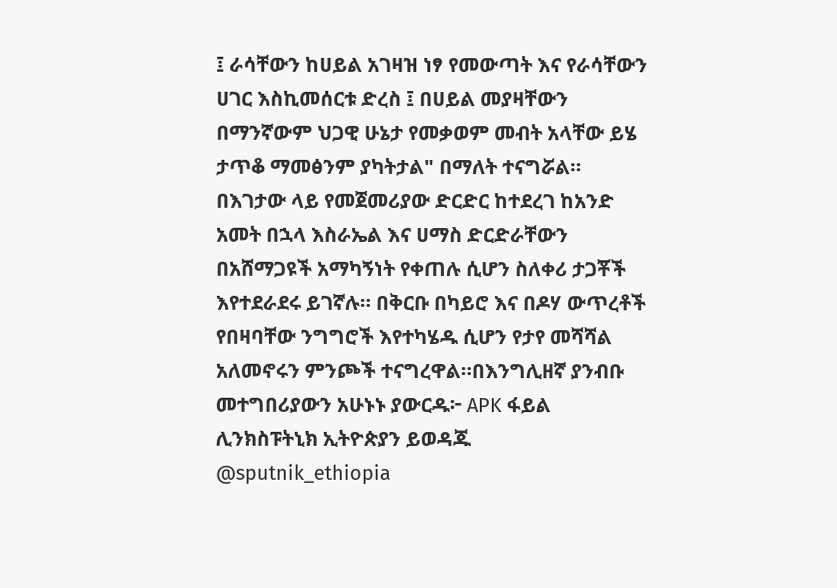፤ ራሳቸውን ከሀይል አገዛዝ ነፃ የመውጣት እና የራሳቸውን ሀገር እስኪመሰርቱ ድረስ ፤ በሀይል መያዛቸውን በማንኛውም ህጋዊ ሁኔታ የመቃወም መብት አላቸው ይሄ ታጥቆ ማመፅንም ያካትታል" በማለት ተናግሯል። በእገታው ላይ የመጀመሪያው ድርድር ከተደረገ ከአንድ አመት በኋላ እስራኤል እና ሀማስ ድርድራቸውን በአሸማጋዩች አማካኝነት የቀጠሉ ሲሆን ስለቀሪ ታጋቾች እየተደራደሩ ይገኛሉ። በቅርቡ በካይሮ እና በዶሃ ውጥረቶች የበዛባቸው ንግግሮች እየተካሄዱ ሲሆን የታየ መሻሻል አለመኖሩን ምንጮች ተናግረዋል።በእንግሊዘኛ ያንብቡ መተግበሪያውን አሁኑኑ ያውርዱ፦ APK ፋይል ሊንክስፑትኒክ ኢትዮጵያን ይወዳጁ @sputnik_ethiopia